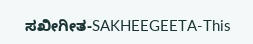ಸಖೀಗೀತ-SAKHEEGEETA-This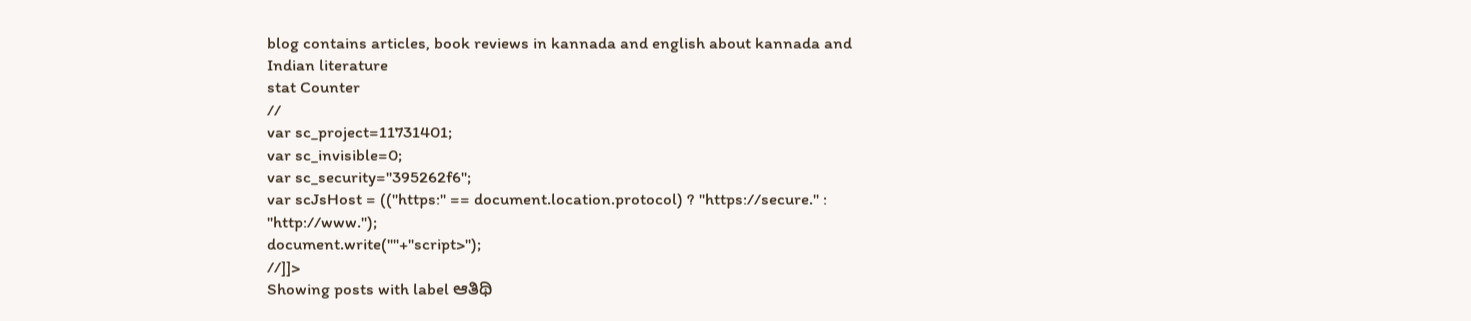blog contains articles, book reviews in kannada and english about kannada and Indian literature
stat Counter
//
var sc_project=11731401;
var sc_invisible=0;
var sc_security="395262f6";
var scJsHost = (("https:" == document.location.protocol) ? "https://secure." : "http://www.");
document.write(""+"script>");
//]]>
Showing posts with label ಆತಿಥಿ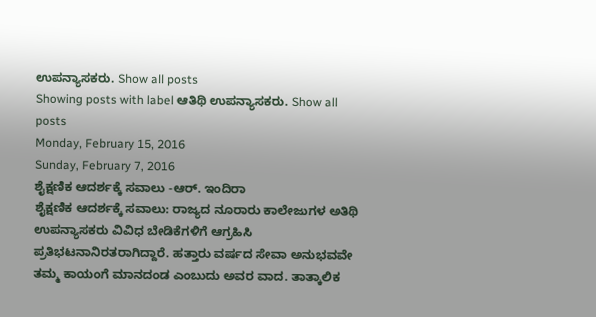ಉಪನ್ಯಾಸಕರು. Show all posts
Showing posts with label ಆತಿಥಿ ಉಪನ್ಯಾಸಕರು. Show all posts
Monday, February 15, 2016
Sunday, February 7, 2016
ಶೈಕ್ಷಣಿಕ ಆದರ್ಶಕ್ಕೆ ಸವಾಲು -ಆರ್. ಇಂದಿರಾ
ಶೈಕ್ಷಣಿಕ ಆದರ್ಶಕ್ಕೆ ಸವಾಲು: ರಾಜ್ಯದ ನೂರಾರು ಕಾಲೇಜುಗಳ ಅತಿಥಿ ಉಪನ್ಯಾಸಕರು ವಿವಿಧ ಬೇಡಿಕೆಗಳಿಗೆ ಆಗ್ರಹಿಸಿ ಪ್ರತಿಭಟನಾನಿರತರಾಗಿದ್ದಾರೆ. ಹತ್ತಾರು ವರ್ಷದ ಸೇವಾ ಅನುಭವವೇ ತಮ್ಮ ಕಾಯಂಗೆ ಮಾನದಂಡ ಎಂಬುದು ಅವರ ವಾದ. ತಾತ್ಕಾಲಿಕ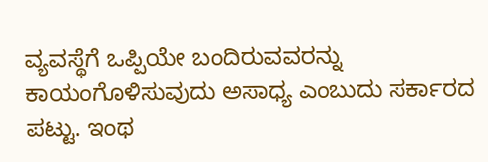ವ್ಯವಸ್ಥೆಗೆ ಒಪ್ಪಿಯೇ ಬಂದಿರುವವರನ್ನು ಕಾಯಂಗೊಳಿಸುವುದು ಅಸಾಧ್ಯ ಎಂಬುದು ಸರ್ಕಾರದ ಪಟ್ಟು. ಇಂಥ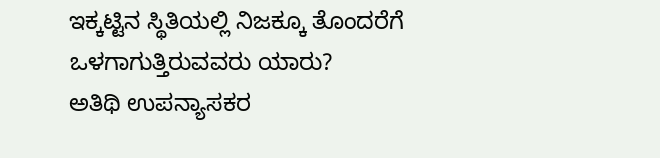ಇಕ್ಕಟ್ಟಿನ ಸ್ಥಿತಿಯಲ್ಲಿ ನಿಜಕ್ಕೂ ತೊಂದರೆಗೆ ಒಳಗಾಗುತ್ತಿರುವವರು ಯಾರು?
ಅತಿಥಿ ಉಪನ್ಯಾಸಕರ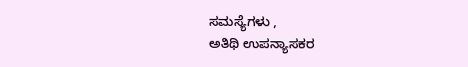ಸಮಸ್ಯೆಗಳು ,
ಅತಿಥಿ ಉಪನ್ಯಾಸಕರ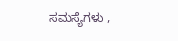ಸಮಸ್ಯೆಗಳು ,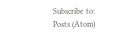Subscribe to:
Posts (Atom)